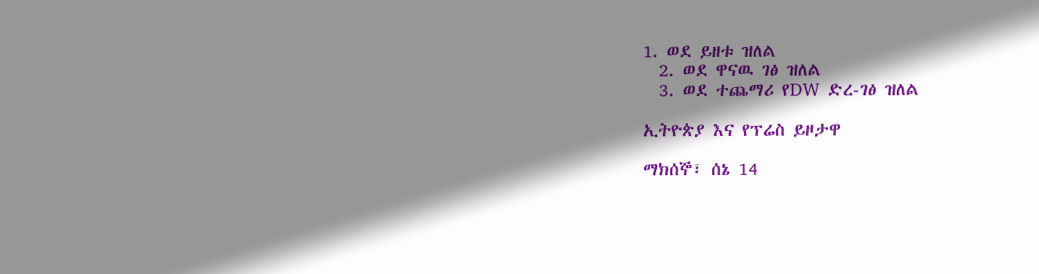1. ወደ ይዘቱ ዝለል
  2. ወደ ዋናዉ ገፅ ዝለል
  3. ወደ ተጨማሪ የDW ድረ-ገፅ ዝለል

ኢትዮጵያ እና የፕሬስ ይዞታዋ

ማክሰኞ፣ ሰኔ 14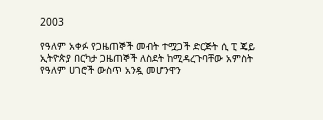2003

የዓለም አቀፉ የጋዜጠኞች መብት ተሟጋች ድርጅት ሲ ፒ ጄይ ኢትዮጵያ በርካታ ጋዜጠኞች ለስደት ከሚዳረጉባቸው አምስት የዓለም ሀገሮች ውስጥ አንዷ መሆንዋን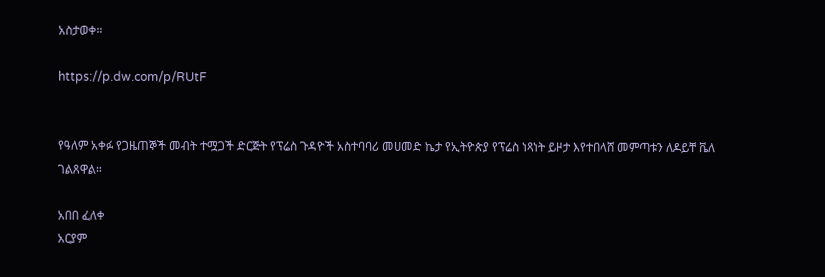አስታወቀ።

https://p.dw.com/p/RUtF


የዓለም አቀፉ የጋዜጠኞች መብት ተሟጋች ድርጅት የፕሬስ ጉዳዮች አስተባባሪ መሀመድ ኬታ የኢትዮጵያ የፕሬስ ነጻነት ይዞታ እየተበላሸ መምጣቱን ለዶይቸ ቬለ ገልጸዋል።

አበበ ፈለቀ
አርያም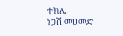ተክሌ
ነጋሽ መሀመድ